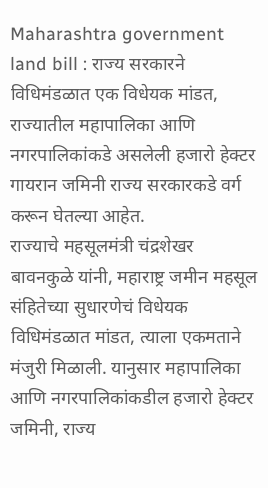Maharashtra government land bill : राज्य सरकारने विधिमंडळात एक विधेयक मांडत, राज्यातील महापालिका आणि नगरपालिकांकडे असलेली हजारो हेक्टर गायरान जमिनी राज्य सरकारकडे वर्ग करून घेतल्या आहेत.
राज्याचे महसूलमंत्री चंद्रशेखर बावनकुळे यांनी, महाराष्ट्र जमीन महसूल संहितेच्या सुधारणेचं विधेयक विधिमंडळात मांडत, त्याला एकमताने मंजुरी मिळाली. यानुसार महापालिका आणि नगरपालिकांकडील हजारो हेक्टर जमिनी, राज्य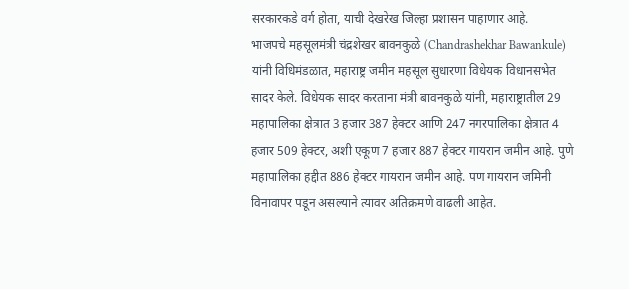सरकारकडे वर्ग होता, याची देखरेख जिल्हा प्रशासन पाहाणार आहे.
भाजपचे महसूलमंत्री चंद्रशेखर बावनकुळे (Chandrashekhar Bawankule) यांनी विधिमंडळात, महाराष्ट्र जमीन महसूल सुधारणा विधेयक विधानसभेत सादर केले. विधेयक सादर करताना मंत्री बावनकुळे यांनी, महाराष्ट्रातील 29 महापालिका क्षेत्रात 3 हजार 387 हेक्टर आणि 247 नगरपालिका क्षेत्रात 4 हजार 509 हेक्टर, अशी एकूण 7 हजार 887 हेक्टर गायरान जमीन आहे. पुणे महापालिका हद्दीत 886 हेक्टर गायरान जमीन आहे. पण गायरान जमिनी विनावापर पडून असल्याने त्यावर अतिक्रमणे वाढली आहेत.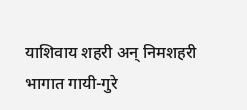याशिवाय शहरी अन् निमशहरी भागात गायी-गुरे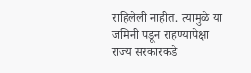राहिलेली नाहीत. त्यामुळे या जमिनी पडून राहण्यापेक्षा राज्य सरकारकडे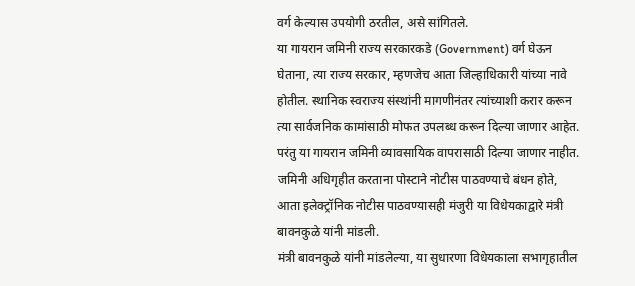वर्ग केल्यास उपयोगी ठरतील, असे सांगितले.
या गायरान जमिनी राज्य सरकारकडे (Government) वर्ग घेऊन घेताना, त्या राज्य सरकार, म्हणजेच आता जिल्हाधिकारी यांच्या नावे होतील. स्थानिक स्वराज्य संस्थांनी मागणीनंतर त्यांच्याशी करार करून त्या सार्वजनिक कामांसाठी मोफत उपलब्ध करून दिल्या जाणार आहेत. परंतु या गायरान जमिनी व्यावसायिक वापरासाठी दिल्या जाणार नाहीत. जमिनी अधिगृहीत करताना पोस्टाने नोटीस पाठवण्याचे बंधन होते, आता इलेक्ट्रॉनिक नोटीस पाठवण्यासही मंजुरी या विधेयकाद्वारे मंत्री बावनकुळे यांनी मांडली.
मंत्री बावनकुळे यांनी मांडलेल्या, या सुधारणा विधेयकाला सभागृहातील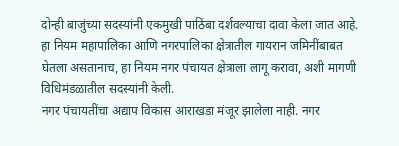दोन्ही बाजुंच्या सदस्यांनी एकमुखी पाठिंबा दर्शवल्याचा दावा केला जात आहे. हा नियम महापालिका आणि नगरपालिका क्षेत्रातील गायरान जमिनींबाबत घेतला असतानाच, हा नियम नगर पंचायत क्षेत्राला लागू करावा, अशी मागणी विधिमंडळातील सदस्यांनी केली.
नगर पंचायतींचा अद्याप विकास आराखडा मंजूर झालेला नाही. नगर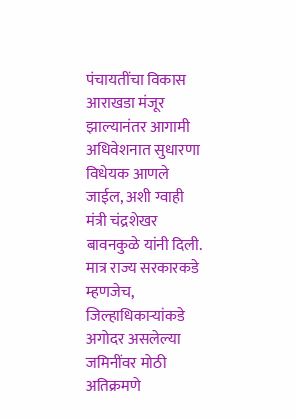पंचायतींचा विकास आराखडा मंजूर झाल्यानंतर आगामी अधिवेशनात सुधारणा विधेयक आणले जाईल, अशी ग्वाही मंत्री चंद्रशेखर बावनकुळे यांनी दिली. मात्र राज्य सरकारकडे म्हणजेच, जिल्हाधिकाऱ्यांकडे अगोदर असलेल्या जमिनींवर मोठी अतिक्रमणे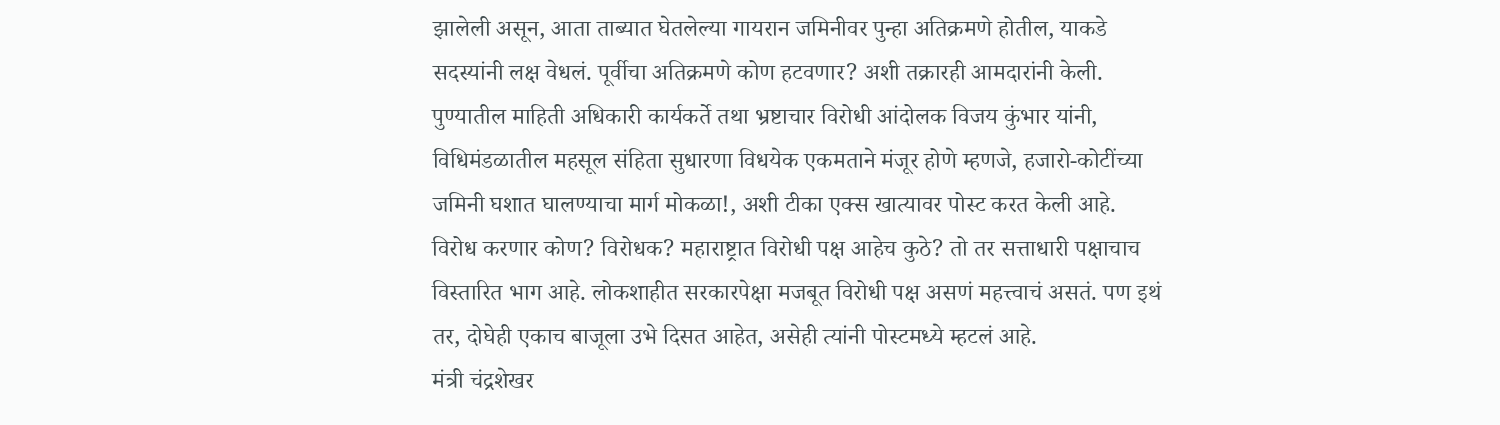झालेली असून, आता ताब्यात घेतलेल्या गायरान जमिनीवर पुन्हा अतिक्रमणे होतील, याकडे सदस्यांनी लक्ष वेधलं. पूर्वीचा अतिक्रमणे कोण हटवणार? अशी तक्रारही आमदारांनी केली.
पुण्यातील माहिती अधिकारी कार्यकर्ते तथा भ्रष्टाचार विरोधी आंदोलक विजय कुंभार यांनी, विधिमंडळातील महसूल संहिता सुधारणा विधयेक एकमताने मंजूर होणे म्हणजे, हजारो-कोटींच्या जमिनी घशात घालण्याचा मार्ग मोकळा!, अशी टीका एक्स खात्यावर पोस्ट करत केली आहे. विरोध करणार कोण? विरोधक? महाराष्ट्रात विरोधी पक्ष आहेच कुठे? तो तर सत्ताधारी पक्षाचाच विस्तारित भाग आहे. लोकशाहीत सरकारपेक्षा मजबूत विरोधी पक्ष असणं महत्त्वाचं असतं. पण इथं तर, दोघेही एकाच बाजूला उभे दिसत आहेत, असेही त्यांनी पोस्टमध्ये म्हटलं आहे.
मंत्री चंद्रशेखर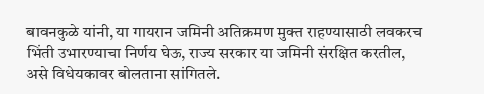बावनकुळे यांनी, या गायरान जमिनी अतिक्रमण मुक्त राहण्यासाठी लवकरच भिंती उभारण्याचा निर्णय घेऊ, राज्य सरकार या जमिनी संरक्षित करतील, असे विधेयकावर बोलताना सांगितले.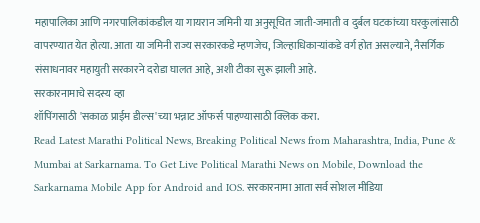महापालिका आणि नगरपालिकांकडील या गायरान जमिनी या अनुसूचित जाती-जमाती व दुर्बल घटकांच्या घरकुलांसाठी वापरण्यात येत होत्या. आता या जमिनी राज्य सरकारकडे म्हणजेच, जिल्हाधिकाऱ्यांकडे वर्ग होत असल्याने, नैसर्गिक संसाधनावर महायुती सरकारने दरोडा घालत आहे, अशी टीका सुरू झाली आहे.
सरकारनामाचे सदस्य व्हा
शॉपिंगसाठी 'सकाळ प्राईम डील्स'च्या भन्नाट ऑफर्स पाहण्यासाठी क्लिक करा.
Read Latest Marathi Political News, Breaking Political News from Maharashtra, India, Pune & Mumbai at Sarkarnama. To Get Live Political Marathi News on Mobile, Download the Sarkarnama Mobile App for Android and IOS. सरकारनामा आता सर्व सोशल मीडिया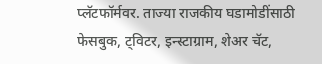प्लॅटफॉर्मवर. ताज्या राजकीय घडामोडींसाठी फेसबुक, ट्विटर, इन्स्टाग्राम, शेअर चॅट,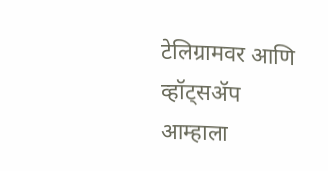टेलिग्रामवर आणि व्हॉट्सॲप आम्हाला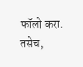फॉलो करा. तसेच,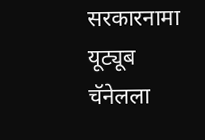सरकारनामा यूट्यूब चॅनेलला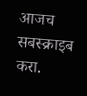आजच सबस्क्राइब करा.